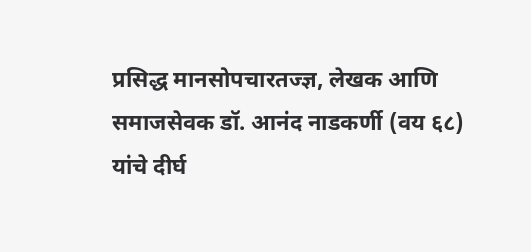प्रसिद्ध मानसोपचारतज्ज्ञ, लेखक आणि समाजसेवक डॉ. आनंद नाडकर्णी (वय ६८) यांचे दीर्घ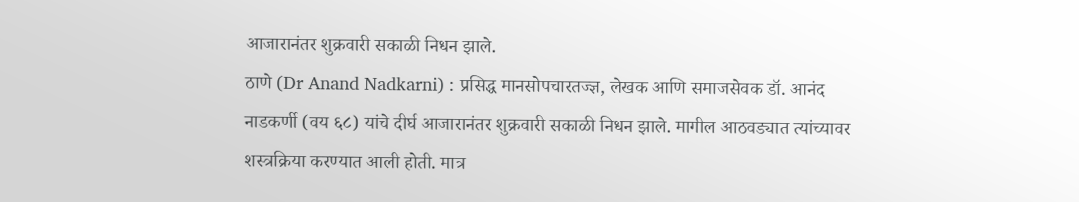आजारानंतर शुक्रवारी सकाळी निधन झाले.
ठाणे (Dr Anand Nadkarni) : प्रसिद्ध मानसोपचारतज्ज्ञ, लेखक आणि समाजसेवक डॉ. आनंद नाडकर्णी (वय ६८) यांचे दीर्घ आजारानंतर शुक्रवारी सकाळी निधन झाले. मागील आठवड्यात त्यांच्यावर शस्त्रक्रिया करण्यात आली होती. मात्र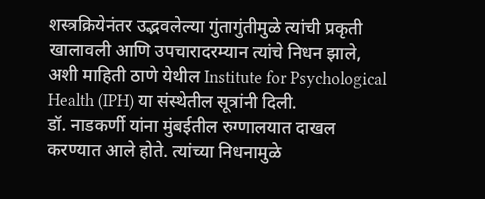शस्त्रक्रियेनंतर उद्भवलेल्या गुंतागुंतीमुळे त्यांची प्रकृती खालावली आणि उपचारादरम्यान त्यांचे निधन झाले, अशी माहिती ठाणे येथील Institute for Psychological Health (IPH) या संस्थेतील सूत्रांनी दिली.
डॉ. नाडकर्णी यांना मुंबईतील रुग्णालयात दाखल करण्यात आले होते. त्यांच्या निधनामुळे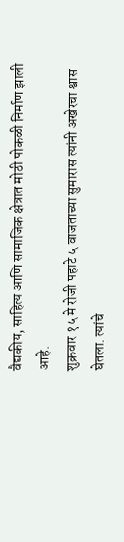वैद्यकीय, साहित्य आणि सामाजिक क्षेत्रात मोठी पोकळी निर्माण झाली आहे.
शुक्रवार १५ मे रोजी पहाटे ५ वाजताच्या सुमारास त्यांनी अखेरचा श्वास घेतला. त्यांचे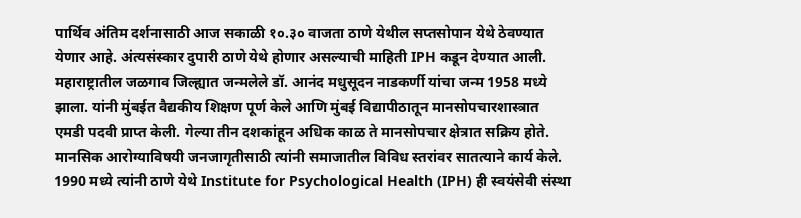पार्थिव अंतिम दर्शनासाठी आज सकाळी १०.३० वाजता ठाणे येथील सप्तसोपान येथे ठेवण्यात येणार आहे. अंत्यसंस्कार दुपारी ठाणे येथे होणार असल्याची माहिती IPH कडून देण्यात आली.
महाराष्ट्रातील जळगाव जिल्ह्यात जन्मलेले डॉ. आनंद मधुसूदन नाडकर्णी यांचा जन्म 1958 मध्ये झाला. यांनी मुंबईत वैद्यकीय शिक्षण पूर्ण केले आणि मुंबई विद्यापीठातून मानसोपचारशास्त्रात एमडी पदवी प्राप्त केली. गेल्या तीन दशकांहून अधिक काळ ते मानसोपचार क्षेत्रात सक्रिय होते. मानसिक आरोग्याविषयी जनजागृतीसाठी त्यांनी समाजातील विविध स्तरांवर सातत्याने कार्य केले.
1990 मध्ये त्यांनी ठाणे येथे Institute for Psychological Health (IPH) ही स्वयंसेवी संस्था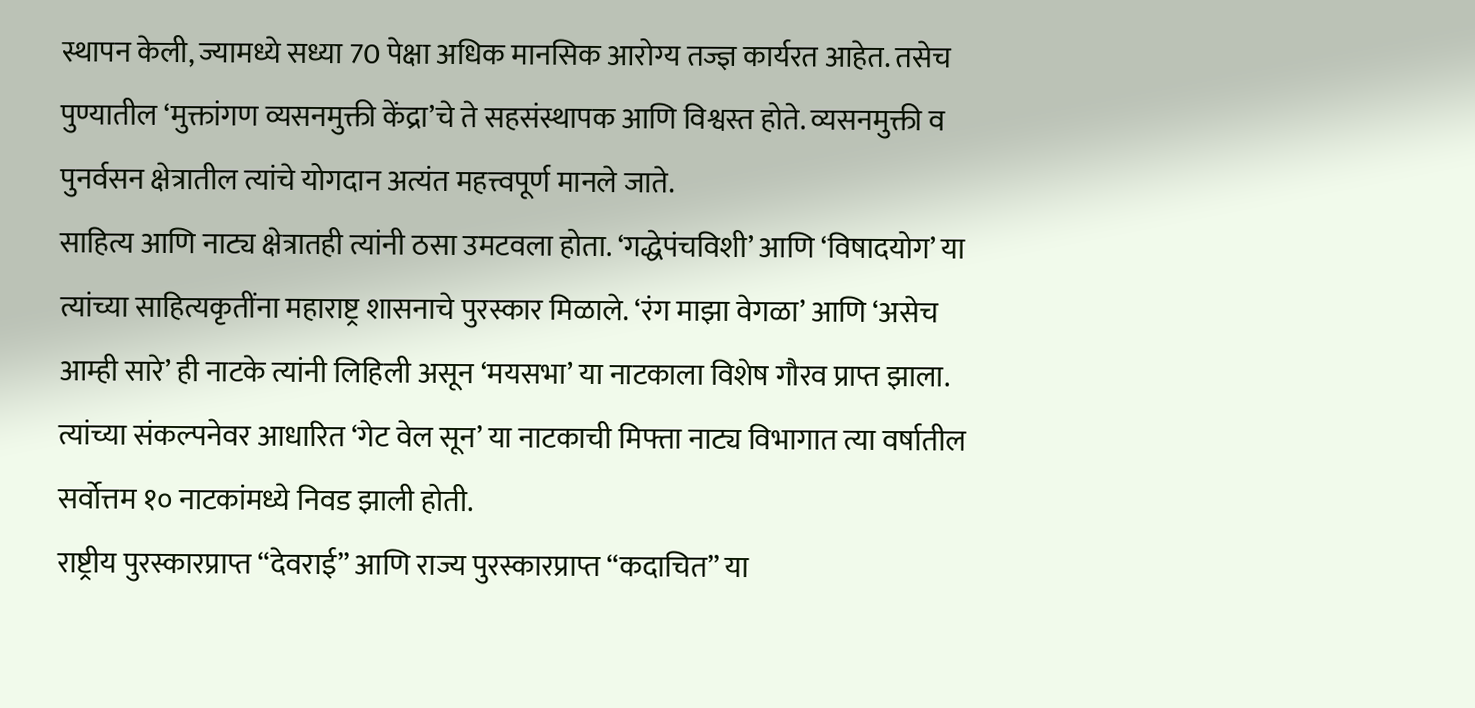स्थापन केली, ज्यामध्ये सध्या 70 पेक्षा अधिक मानसिक आरोग्य तज्ज्ञ कार्यरत आहेत. तसेच पुण्यातील ‘मुक्तांगण व्यसनमुक्ती केंद्रा’चे ते सहसंस्थापक आणि विश्वस्त होते. व्यसनमुक्ती व पुनर्वसन क्षेत्रातील त्यांचे योगदान अत्यंत महत्त्वपूर्ण मानले जाते.
साहित्य आणि नाट्य क्षेत्रातही त्यांनी ठसा उमटवला होता. ‘गद्धेपंचविशी’ आणि ‘विषादयोग’ या त्यांच्या साहित्यकृतींना महाराष्ट्र शासनाचे पुरस्कार मिळाले. ‘रंग माझा वेगळा’ आणि ‘असेच आम्ही सारे’ ही नाटके त्यांनी लिहिली असून ‘मयसभा’ या नाटकाला विशेष गौरव प्राप्त झाला. त्यांच्या संकल्पनेवर आधारित ‘गेट वेल सून’ या नाटकाची मिफ्ता नाट्य विभागात त्या वर्षातील सर्वोत्तम १० नाटकांमध्ये निवड झाली होती.
राष्ट्रीय पुरस्कारप्राप्त “देवराई” आणि राज्य पुरस्कारप्राप्त “कदाचित” या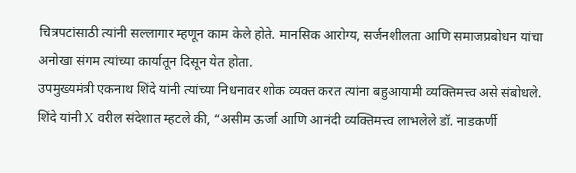चित्रपटांसाठी त्यांनी सल्लागार म्हणून काम केले होते. मानसिक आरोग्य, सर्जनशीलता आणि समाजप्रबोधन यांचा अनोखा संगम त्यांच्या कार्यातून दिसून येत होता.
उपमुख्यमंत्री एकनाथ शिंदे यांनी त्यांच्या निधनावर शोक व्यक्त करत त्यांना बहुआयामी व्यक्तिमत्त्व असे संबोधले. शिंदे यांनी X वरील संदेशात म्हटले की, “असीम ऊर्जा आणि आनंदी व्यक्तिमत्त्व लाभलेले डॉ. नाडकर्णी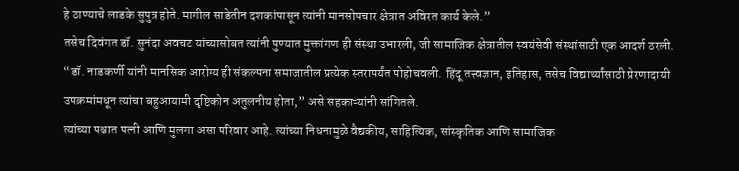हे ठाण्याचे लाडके सुपुत्र होते. मागील साडेतीन दशकांपासून त्यांनी मानसोपचार क्षेत्रात अविरत कार्य केले.”
तसेच दिवंगत डॉ. सुनंदा अवचट यांच्यासोबत त्यांनी पुण्यात मुक्तांगण ही संस्था उभारली, जी सामाजिक क्षेत्रातील स्वयंसेवी संस्थांसाठी एक आदर्श ठरली.
“डॉ. नाडकर्णी यांनी मानसिक आरोग्य ही संकल्पना समाजातील प्रत्येक स्तरापर्यंत पोहोचवली. हिंदू तत्त्वज्ञान, इतिहास, तसेच विद्यार्थ्यांसाठी प्रेरणादायी उपक्रमांमधून त्यांचा बहुआयामी दृष्टिकोन अतुलनीय होता,” असे सहकाऱ्यांनी सांगितले.
त्यांच्या पश्चात पत्नी आणि मुलगा असा परिवार आहे. त्यांच्या निधनामुळे वैद्यकीय, साहित्यिक, सांस्कृतिक आणि सामाजिक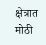क्षेत्रात मोठी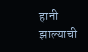हानी झाल्याची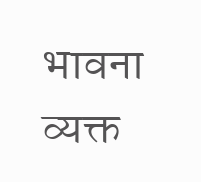भावना व्यक्त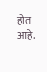होत आहे.